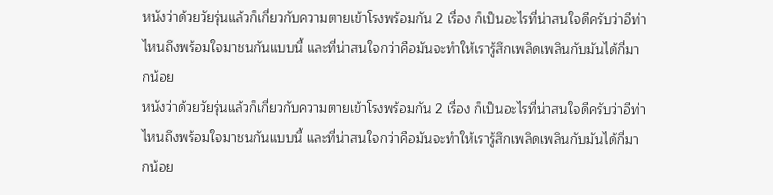หนังว่าด้วยวัยรุ่นแล้วก็เกี่ยวกับความตายเข้าโรงพร้อมกัน 2 เรื่อง ก็เป็นอะไรที่น่าสนใจดีครับว่าอีท่าไหนถึงพร้อมใจมาชนกันแบบนี้ และที่น่าสนใจกว่าคือมันจะทำให้เรารู้สึกเพลิดเพลินกับมันได้กี่มากน้อย
หนังว่าด้วยวัยรุ่นแล้วก็เกี่ยวกับความตายเข้าโรงพร้อมกัน 2 เรื่อง ก็เป็นอะไรที่น่าสนใจดีครับว่าอีท่าไหนถึงพร้อมใจมาชนกันแบบนี้ และที่น่าสนใจกว่าคือมันจะทำให้เรารู้สึกเพลิดเพลินกับมันได้กี่มากน้อย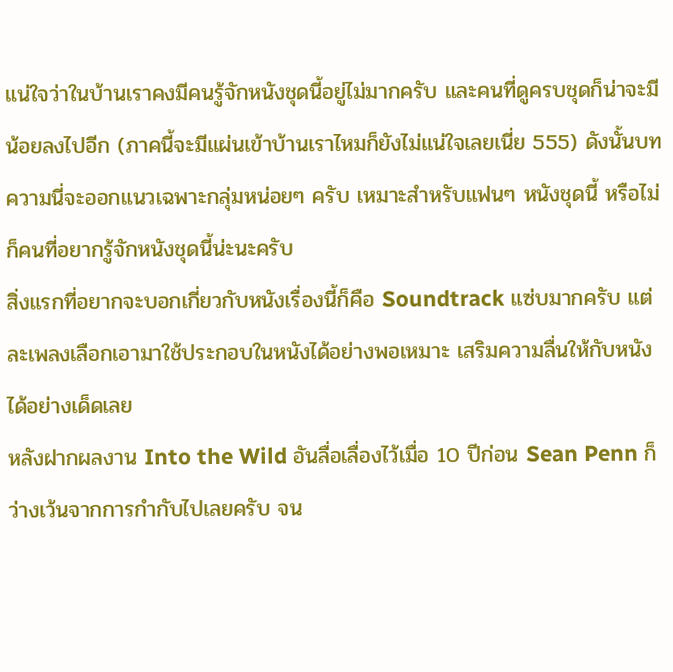แน่ใจว่าในบ้านเราคงมีคนรู้จักหนังชุดนี้อยู่ไม่มากครับ และคนที่ดูครบชุดก็น่าจะมีน้อยลงไปอีก (ภาคนี้จะมีแผ่นเข้าบ้านเราไหมก็ยังไม่แน่ใจเลยเนี่ย 555) ดังนั้นบทความนี่จะออกแนวเฉพาะกลุ่มหน่อยๆ ครับ เหมาะสำหรับแฟนๆ หนังชุดนี้ หรือไม่ก็คนที่อยากรู้จักหนังชุดนี้น่ะนะครับ
สิ่งแรกที่อยากจะบอกเกี่ยวกับหนังเรื่องนี้ก็คือ Soundtrack แซ่บมากครับ แต่ละเพลงเลือกเอามาใช้ประกอบในหนังได้อย่างพอเหมาะ เสริมความลื่นให้กับหนังได้อย่างเด็ดเลย
หลังฝากผลงาน Into the Wild อันลื่อเลื่องไว้เมื่อ 10 ปีก่อน Sean Penn ก็ว่างเว้นจากการกำกับไปเลยครับ จน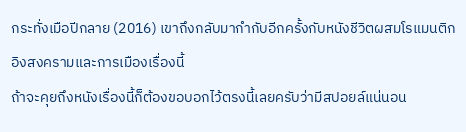กระทั่งเมือปีกลาย (2016) เขาถึงกลับมากำกับอีกครั้งกับหนังชีวิตผสมโรแมนติกอิงสงครามและการเมืองเรื่องนี้
ถ้าจะคุยถึงหนังเรื่องนี้ก็ต้องขอบอกไว้ตรงนี้เลยครับว่ามีสปอยล์แน่นอน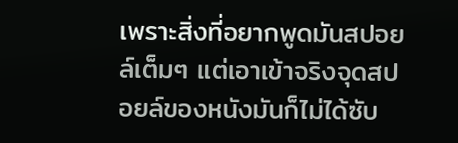เพราะสิ่งที่อยากพูดมันสปอยล์เต็มๆ แต่เอาเข้าจริงจุดสปอยล์ของหนังมันก็ไม่ได้ซับ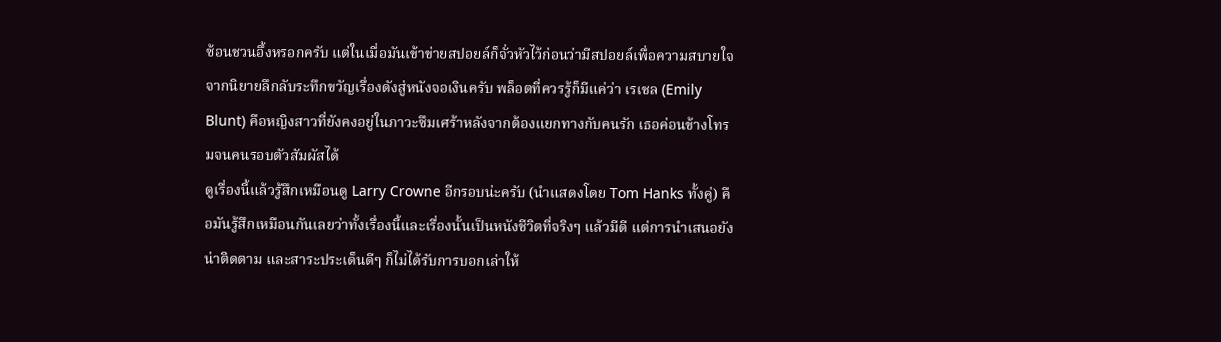ซ้อนชวนอึ้งหรอกครับ แต่ในเมื่อมันเข้าข่ายสปอยล์ก็จั่วหัวไว้ก่อนว่ามีสปอยล์เพื่อความสบายใจ
จากนิยายลึกลับระทึกขวัญเรื่องดังสู่หนังจอเงินครับ พล็อตที่ควรรู้ก็มีแค่ว่า เรเชล (Emily Blunt) คือหญิงสาวที่ยังคงอยู่ในภาวะซึมเศร้าหลังจากต้องแยกทางกับคนรัก เธอค่อนข้างโทรมจนคนรอบตัวสัมผัสได้
ดูเรื่องนี้แล้วรู้สึกเหมือนดู Larry Crowne อีกรอบน่ะครับ (นำแสดงโดย Tom Hanks ทั้งคู่) คือมันรู้สึกเหมือนกันเลยว่าทั้งเรื่องนี้และเรื่องนั้นเป็นหนังชีวิตที่จริงๆ แล้วมีดี แต่การนำเสนอยังน่าติดตาม และสาระประเด็นดีๆ ก็ไม่ได้รับการบอกเล่าให้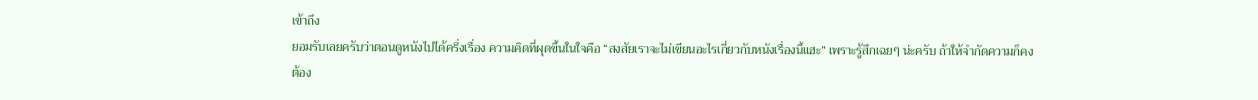เข้าถึง
ยอมรับเลยครับว่าตอนดูหนังไปได้ครึ่งเรื่อง ความคิดที่ผุดขึ้นในใจคือ “สงสัยเราจะไม่เขียนอะไรเกี่ยวกับหนังเรื่องนี้แฮะ” เพราะรู้สึกเฉยๆ น่ะครับ ถ้าให้จำกัดความก็คงต้อง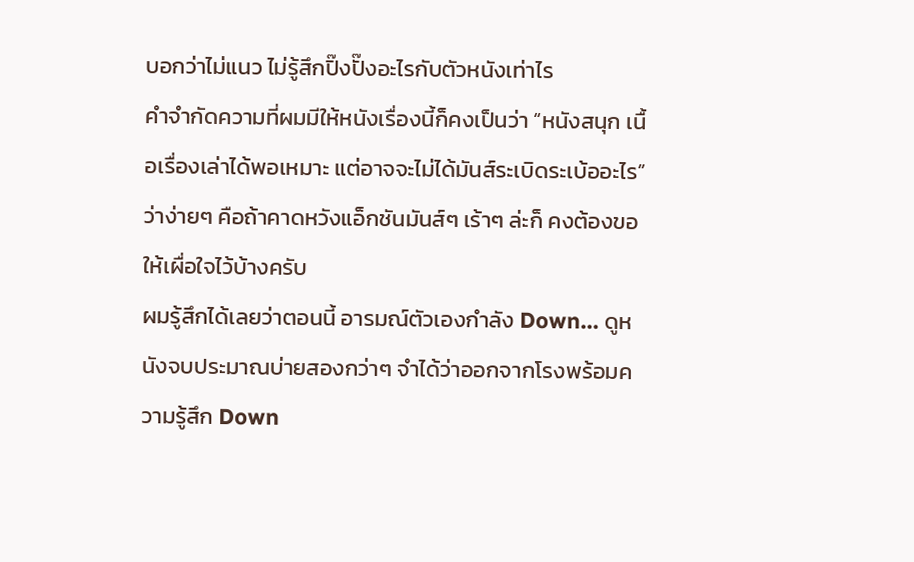บอกว่าไม่แนว ไม่รู้สึกปิ๊งปั๊งอะไรกับตัวหนังเท่าไร
คำจำกัดความที่ผมมีให้หนังเรื่องนี้ก็คงเป็นว่า “หนังสนุก เนื้อเรื่องเล่าได้พอเหมาะ แต่อาจจะไม่ได้มันส์ระเบิดระเบ้ออะไร” ว่าง่ายๆ คือถ้าคาดหวังแอ็กชันมันส์ๆ เร้าๆ ล่ะก็ คงต้องขอให้เผื่อใจไว้บ้างครับ
ผมรู้สึกได้เลยว่าตอนนี้ อารมณ์ตัวเองกำลัง Down… ดูหนังจบประมาณบ่ายสองกว่าๆ จำได้ว่าออกจากโรงพร้อมความรู้สึก Down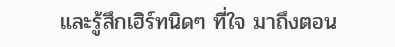และรู้สึกเฮิร์ทนิดๆ ที่ใจ มาถึงตอน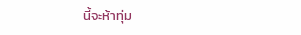นี้จะห้าทุ่ม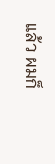แล้ว ผมก็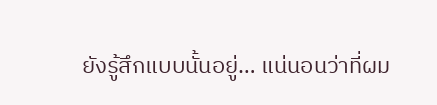ยังรู้สึกแบบนั้นอยู่… แน่นอนว่าที่ผม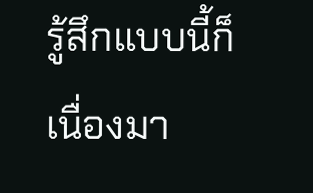รู้สึกแบบนี้ก็เนื่องมา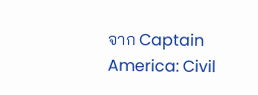จาก Captain America: Civil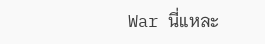War นี่แหละ